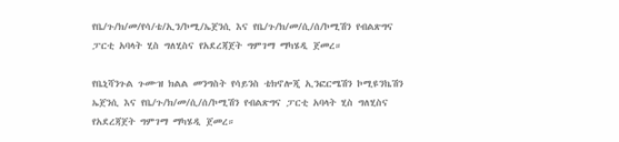የቤ/ጉ/ክ/መ/የሳ/ቴ/ኢን/ኮሚ/ኤጀንሲ እና የቤ/ጉ/ክ/መ/ሲ/ሰ/ኮሚሽን የብልጽግና ፓርቲ አባላት ሂስ ግለሂስና የአደረጃጀት ግምገማ ማካሄዲ ጀመረ።

የቤኒሻንጉል ጉሙዝ ክልል መንግስት የሳይንስ ቴክኖሎጂ ኢንፎርሜሽን ኮሚዩንኬሽን ኤጀንሲ እና የቤ/ጉ/ክ/መ/ሲ/ሰ/ኮሚሽን የብልጽግና ፓርቲ አባላት ሂስ ግለሂስና የአደረጃጀት ግምገማ ማካሄዲ ጀመረ።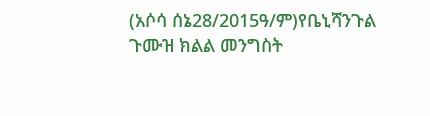(አሶሳ ሰኔ28/2015ዓ/ም)የቤኒሻንጉል ጉሙዝ ክልል መንግስት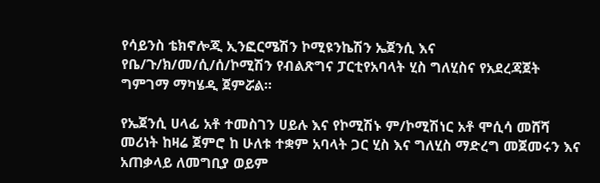የሳይንስ ቴክኖሎጂ ኢንፎርሜሽን ኮሚዩንኬሽን ኤጀንሲ እና የቤ/ጉ/ክ/መ/ሲ/ሰ/ኮሚሽን የብልጽግና ፓርቲየአባላት ሂስ ግለሂስና የአደረጃጀት ግምገማ ማካሄዲ ጀምሯል።

የኤጀንሲ ሀላፊ አቶ ተመስገን ሀይሉ እና የኮሚሽኑ ም/ኮሚሽነር አቶ ሞሲሳ መሸሻ መሪነት ከዛሬ ጀምሮ ከ ሁለቱ ተቋም አባላት ጋር ሂስ እና ግለሂስ ማድረግ መጀመሩን እና አጠቃላይ ለመግቢያ ወይም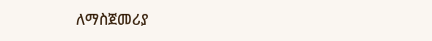ለማስጀመሪያ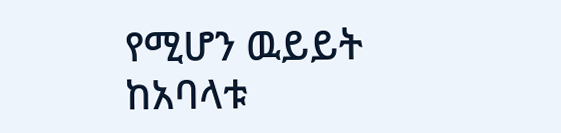የሚሆን ዉይይት ከአባላቱ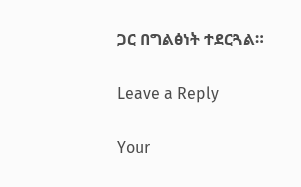ጋር በግልፅነት ተደርጓል።

Leave a Reply

Your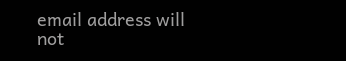email address will not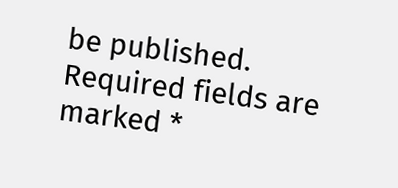be published. Required fields are marked *